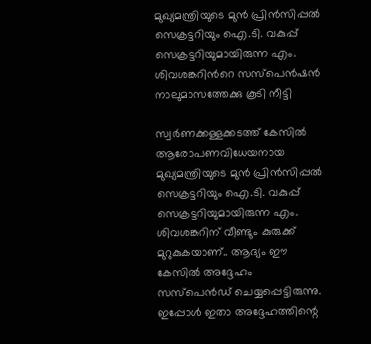മുഖ്യമന്ത്രിയുടെ മുൻ പ്രിൻസിപ്പൽ സെക്രട്ടറിയും ഐ.ടി. വകുപ്പ് സെക്രട്ടറിയുമായിരുന്ന എം. ശിവശങ്കറിൻറെ സസ്പെൻഷൻ നാലുമാസത്തേക്കു കൂടി നീട്ടി

സ്വർണക്കള്ളക്കടത്ത് കേസിൽ ആരോപണവിധേയനായ മുഖ്യമന്ത്രിയുടെ മുൻ പ്രിൻസിപ്പൽ സെക്രട്ടറിയും ഐ.ടി. വകുപ്പ് സെക്രട്ടറിയുമായിരുന്ന എം. ശിവശങ്കറിന് വീണ്ടും കുരുക്ക് മുറുകുകയാണ്.. ആദ്യം ഈ കേസിൽ അദ്ദേഹം സസ്പെൻഡ് ചെയ്യപ്പെട്ടിരുന്നു. ഇപ്പോൾ ഇതാ അദ്ദേഹത്തിന്റെ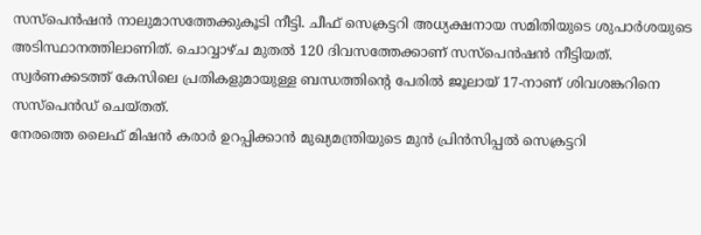സസ്പെൻഷൻ നാലുമാസത്തേക്കുകൂടി നീട്ടി. ചീഫ് സെക്രട്ടറി അധ്യക്ഷനായ സമിതിയുടെ ശുപാർശയുടെ അടിസ്ഥാനത്തിലാണിത്. ചൊവ്വാഴ്ച മുതൽ 120 ദിവസത്തേക്കാണ് സസ്പെൻഷൻ നീട്ടിയത്. സ്വർണക്കടത്ത് കേസിലെ പ്രതികളുമായുള്ള ബന്ധത്തിന്റെ പേരിൽ ജൂലായ് 17-നാണ് ശിവശങ്കറിനെ സസ്പെൻഡ് ചെയ്തത്.
നേരത്തെ ലൈഫ് മിഷൻ കരാർ ഉറപ്പിക്കാൻ മുഖ്യമന്ത്രിയുടെ മുൻ പ്രിൻസിപ്പൽ സെക്രട്ടറി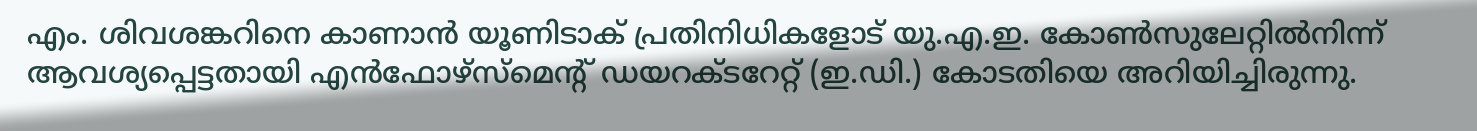എം. ശിവശങ്കറിനെ കാണാൻ യൂണിടാക് പ്രതിനിധികളോട് യു.എ.ഇ. കോൺസുലേറ്റിൽനിന്ന് ആവശ്യപ്പെട്ടതായി എൻഫോഴ്സ്മെന്റ് ഡയറക്ടറേറ്റ് (ഇ.ഡി.) കോടതിയെ അറിയിച്ചിരുന്നു.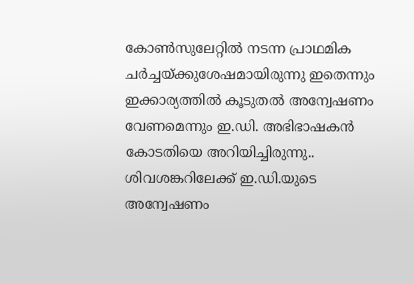കോൺസുലേറ്റിൽ നടന്ന പ്രാഥമിക ചർച്ചയ്ക്കുശേഷമായിരുന്നു ഇതെന്നും ഇക്കാര്യത്തിൽ കൂടുതൽ അന്വേഷണം വേണമെന്നും ഇ.ഡി. അഭിഭാഷകൻ കോടതിയെ അറിയിച്ചിരുന്നു.. ശിവശങ്കറിലേക്ക് ഇ.ഡി.യുടെ അന്വേഷണം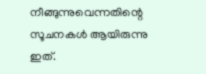നീങ്ങുന്നുവെന്നതിന്റെ സൂചനകൾ ആയിരുന്നു ഇത്.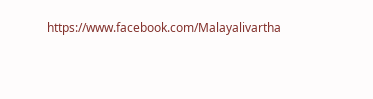https://www.facebook.com/Malayalivartha